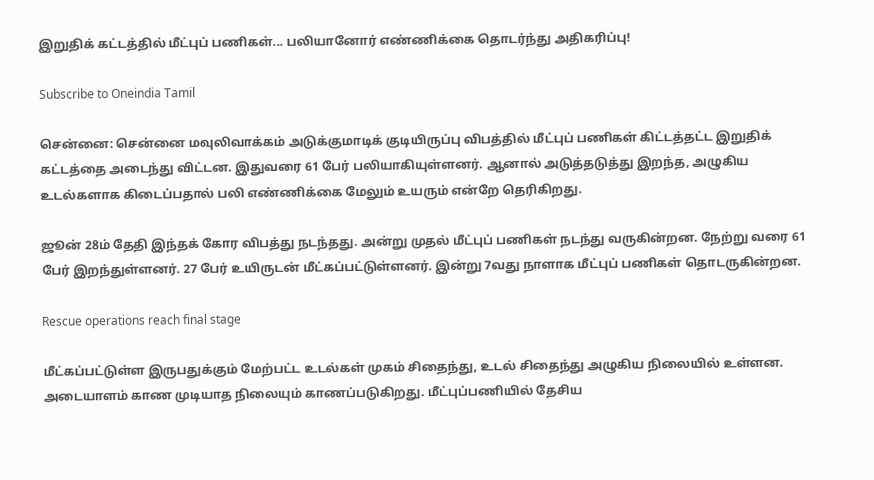இறுதிக் கட்டத்தில் மீட்புப் பணிகள்... பலியானோர் எண்ணிக்கை தொடர்ந்து அதிகரிப்பு!

Subscribe to Oneindia Tamil

சென்னை: சென்னை மவுலிவாக்கம் அடுக்குமாடிக் குடியிருப்பு விபத்தில் மீட்புப் பணிகள் கிட்டத்தட்ட இறுதிக் கட்டத்தை அடைந்து விட்டன. இதுவரை 61 பேர் பலியாகியுள்ளனர். ஆனால் அடுத்தடுத்து இறந்த, அழுகிய உடல்களாக கிடைப்பதால் பலி எண்ணிக்கை மேலும் உயரும் என்றே தெரிகிறது.

ஜூன் 28ம் தேதி இந்தக் கோர விபத்து நடந்தது. அன்று முதல் மீட்புப் பணிகள் நடந்து வருகின்றன. நேற்று வரை 61 பேர் இறந்துள்ளனர். 27 பேர் உயிருடன் மீட்கப்பட்டுள்ளனர். இன்று 7வது நாளாக மீட்புப் பணிகள் தொடருகின்றன.

Rescue operations reach final stage

மீட்கப்பட்டுள்ள இருபதுக்கும் மேற்பட்ட உடல்கள் முகம் சிதைந்து, உடல் சிதைந்து அழுகிய நிலையில் உள்ளன. அடையாளம் காண முடியாத நிலையும் காணப்படுகிறது. மீட்புப்பணியில் தேசிய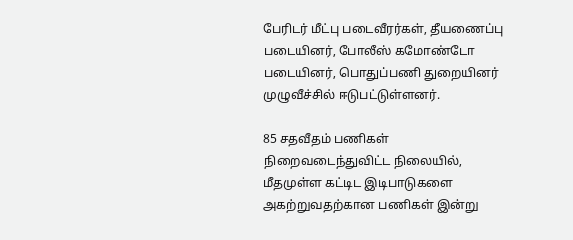பேரிடர் மீட்பு படைவீரர்கள், தீயணைப்பு படையினர், போலீஸ் கமோண்டோ படையினர், பொதுப்பணி துறையினர் முழுவீச்சில் ஈடுபட்டுள்ளனர்.

85 சதவீதம் பணிகள் நிறைவடைந்துவிட்ட நிலையில், மீதமுள்ள கட்டிட இடிபாடுகளை அகற்றுவதற்கான பணிகள் இன்று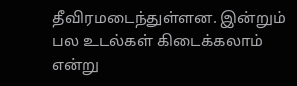தீவிரமடைந்துள்ளன. இன்றும் பல உடல்கள் கிடைக்கலாம் என்று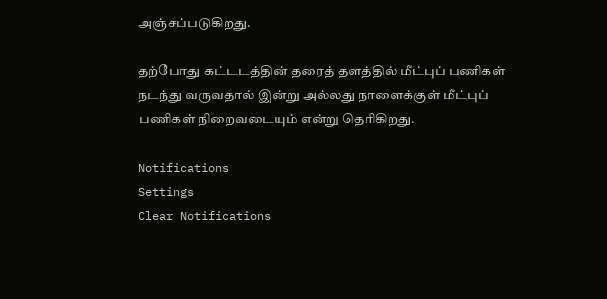அஞ்சப்படுகிறது.

தற்போது கட்டடத்தின் தரைத் தளத்தில் மீட்புப் பணிகள் நடந்து வருவதால் இன்று அல்லது நாளைக்குள் மீட்புப் பணிகள் நிறைவடையும் என்று தெரிகிறது.

Notifications
Settings
Clear Notifications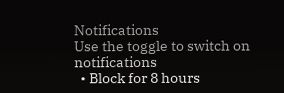Notifications
Use the toggle to switch on notifications
  • Block for 8 hours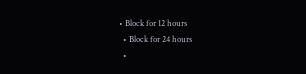• Block for 12 hours
  • Block for 24 hours
  •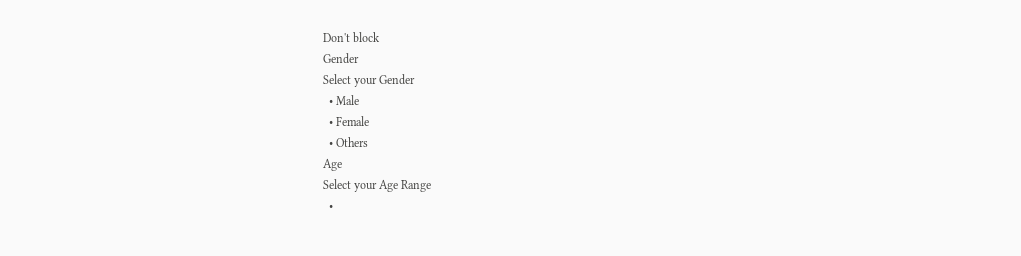Don't block
Gender
Select your Gender
  • Male
  • Female
  • Others
Age
Select your Age Range
  •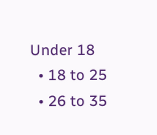Under 18
  • 18 to 25
  • 26 to 35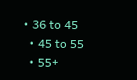• 36 to 45
  • 45 to 55
  • 55+